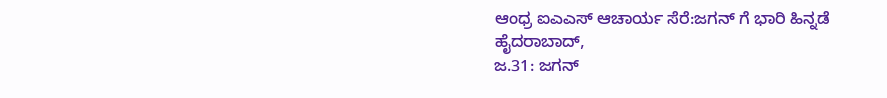ಆಂಧ್ರ ಐಎಎಸ್ ಆಚಾರ್ಯ ಸೆರೆ:ಜಗನ್ ಗೆ ಭಾರಿ ಹಿನ್ನಡೆ
ಹೈದರಾಬಾದ್,
ಜ.31: ಜಗನ್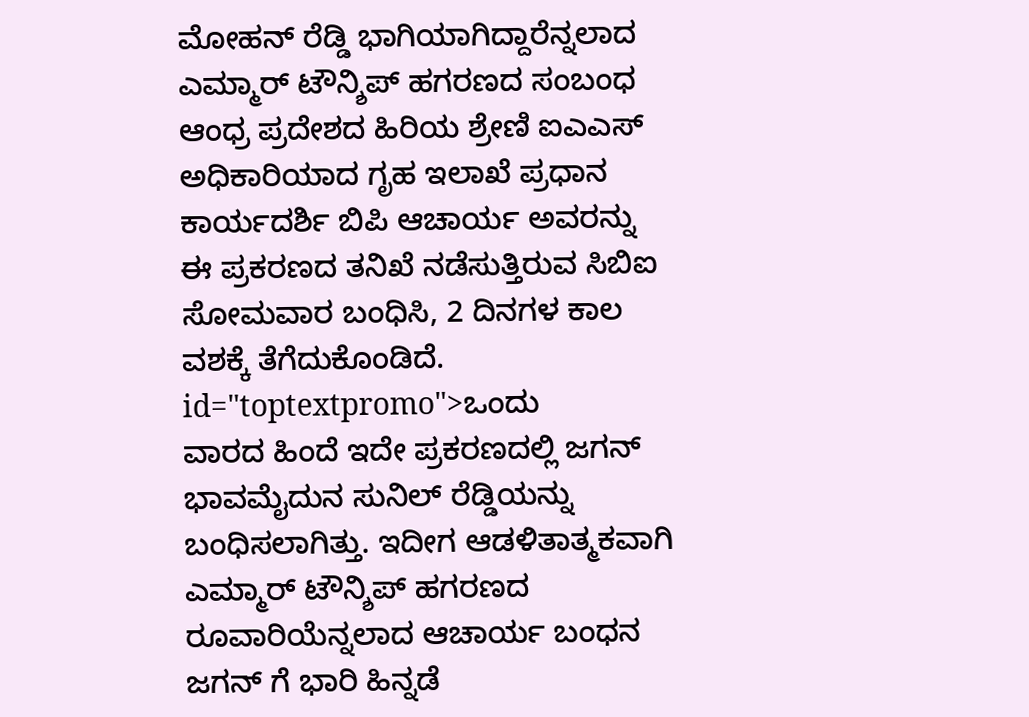ಮೋಹನ್ ರೆಡ್ಡಿ ಭಾಗಿಯಾಗಿದ್ದಾರೆನ್ನಲಾದ ಎಮ್ಮಾರ್ ಟೌನ್ಶಿಪ್ ಹಗರಣದ ಸಂಬಂಧ ಆಂಧ್ರ ಪ್ರದೇಶದ ಹಿರಿಯ ಶ್ರೇಣಿ ಐಎಎಸ್ ಅಧಿಕಾರಿಯಾದ ಗೃಹ ಇಲಾಖೆ ಪ್ರಧಾನ ಕಾರ್ಯದರ್ಶಿ ಬಿಪಿ ಆಚಾರ್ಯ ಅವರನ್ನು ಈ ಪ್ರಕರಣದ ತನಿಖೆ ನಡೆಸುತ್ತಿರುವ ಸಿಬಿಐ ಸೋಮವಾರ ಬಂಧಿಸಿ, 2 ದಿನಗಳ ಕಾಲ ವಶಕ್ಕೆ ತೆಗೆದುಕೊಂಡಿದೆ. id="toptextpromo">ಒಂದು
ವಾರದ ಹಿಂದೆ ಇದೇ ಪ್ರಕರಣದಲ್ಲಿ ಜಗನ್ ಭಾವಮೈದುನ ಸುನಿಲ್ ರೆಡ್ಡಿಯನ್ನು ಬಂಧಿಸಲಾಗಿತ್ತು. ಇದೀಗ ಆಡಳಿತಾತ್ಮಕವಾಗಿ ಎಮ್ಮಾರ್ ಟೌನ್ಶಿಪ್ ಹಗರಣದ ರೂವಾರಿಯೆನ್ನಲಾದ ಆಚಾರ್ಯ ಬಂಧನ ಜಗನ್ ಗೆ ಭಾರಿ ಹಿನ್ನಡೆ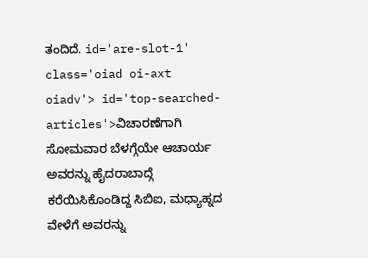ತಂದಿದೆ. id='are-slot-1' class='oiad oi-axt oiadv'> id='top-searched-articles'>ವಿಚಾರಣೆಗಾಗಿ
ಸೋಮವಾರ ಬೆಳಗ್ಗೆಯೇ ಆಚಾರ್ಯ ಅವರನ್ನು ಹೈದರಾಬಾದ್ಗೆ ಕರೆಯಿಸಿಕೊಂಡಿದ್ದ ಸಿಬಿಐ, ಮಧ್ಯಾಹ್ನದ ವೇಳೆಗೆ ಅವರನ್ನು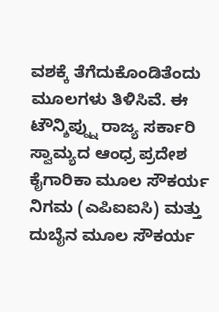ವಶಕ್ಕೆ ತೆಗೆದುಕೊಂಡಿತೆಂದು ಮೂಲಗಳು ತಿಳಿಸಿವೆ. ಈ ಟೌನ್ಶಿಪ್ನ್ನು ರಾಜ್ಯ ಸರ್ಕಾರಿ ಸ್ವಾಮ್ಯದ ಆಂಧ್ರ ಪ್ರದೇಶ ಕೈಗಾರಿಕಾ ಮೂಲ ಸೌಕರ್ಯ ನಿಗಮ (ಎಪಿಐಐಸಿ) ಮತ್ತು ದುಬೈನ ಮೂಲ ಸೌಕರ್ಯ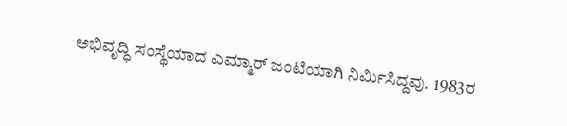ಅಭಿವೃದ್ಧಿ ಸಂಸ್ಥೆಯಾದ ಎಮ್ಮಾರ್ ಜಂಟಿಯಾಗಿ ನಿರ್ಮಿಸಿದ್ದವು. 1983ರ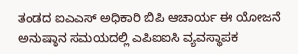ತಂಡದ ಐಎಎಸ್ ಅಧಿಕಾರಿ ಬಿಪಿ ಆಚಾರ್ಯ ಈ ಯೋಜನೆ ಅನುಷ್ಠಾನ ಸಮಯದಲ್ಲಿ ಎಪಿಐಐಸಿ ವ್ಯವಸ್ಥಾಪಕ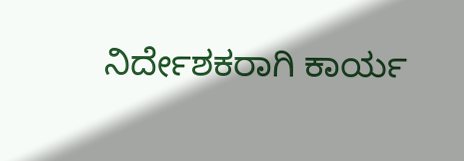ನಿರ್ದೇಶಕರಾಗಿ ಕಾರ್ಯ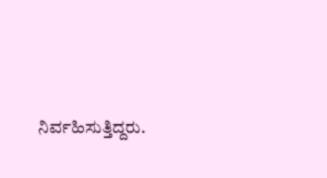ನಿರ್ವಹಿಸುತ್ತಿದ್ದರು.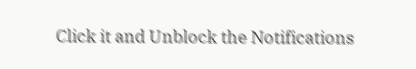Click it and Unblock the Notifications